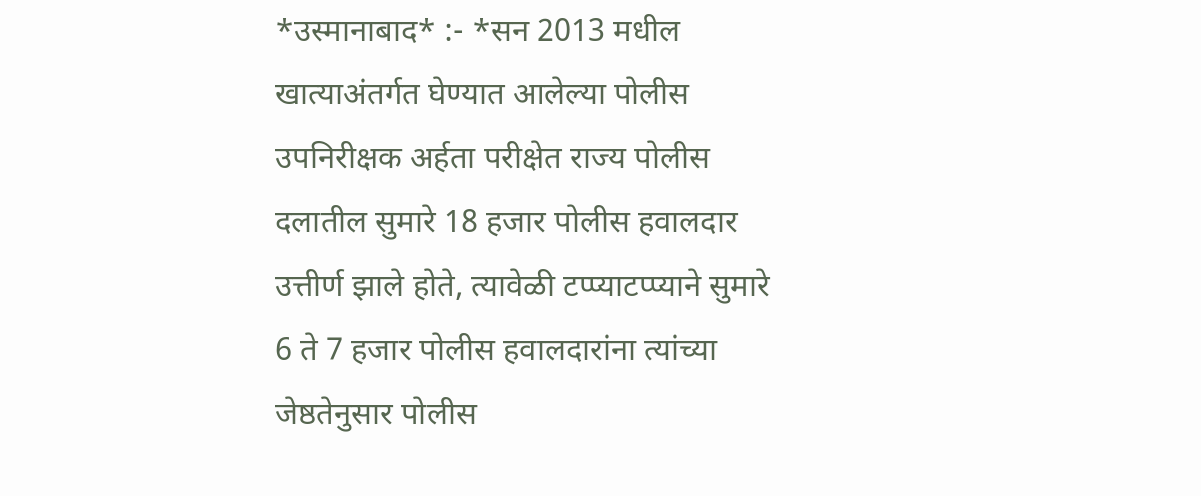*उस्मानाबाद* :- *सन 2013 मधील खात्याअंतर्गत घेण्यात आलेल्या पोलीस उपनिरीक्षक अर्हता परीक्षेत राज्य पोलीस दलातील सुमारे 18 हजार पोलीस हवालदार उत्तीर्ण झाले होते, त्यावेळी टप्प्याटप्प्याने सुमारे 6 ते 7 हजार पोलीस हवालदारांना त्यांच्या जेष्ठतेनुसार पोलीस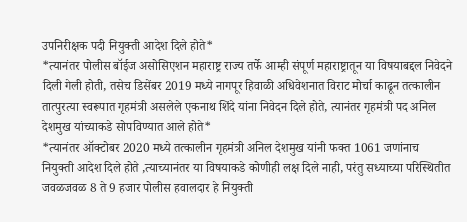उपनिरीक्षक पदी नियुक्ती आदेश दिले होते*
*त्यानंतर पोलीस बॉईज असोसिएशन महाराष्ट्र राज्य तर्फे आम्ही संपूर्ण महाराष्ट्रातून या विषयाबद्दल निवेदने दिली गेली होती, तसेच डिसेंबर 2019 मध्ये नागपूर हिवाळी अधिवेशनात विराट मोर्चा काढून तत्कालीन तात्पुरत्या स्वरूपात गृहमंत्री असलेले एकनाथ शिंदे यांना निवेदन दिले होते, त्यानंतर गृहमंत्री पद अनिल देशमुख यांच्याकडे सोपविण्यात आले होते*
*त्यानंतर ऑक्टोबर 2020 मध्ये तत्कालीन गृहमंत्री अनिल देशमुख यांनी फक्त 1061 जणांनाच नियुक्ती आदेश दिले होते ,त्याच्यानंतर या विषयाकडे कोणीही लक्ष दिले नाही, परंतु सध्याच्या परिस्थितीत जवळजवळ 8 ते 9 हजार पोलीस हवालदार हे नियुक्ती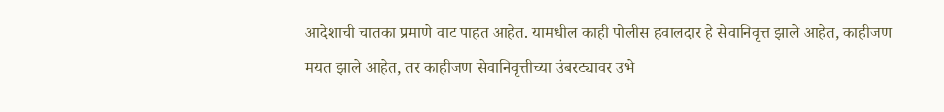आदेशाची चातका प्रमाणे वाट पाहत आहेत. यामधील काही पोलीस हवालदार हे सेवानिवृत्त झाले आहेत, काहीजण मयत झाले आहेत, तर काहीजण सेवानिवृत्तीच्या उंबरट्यावर उभे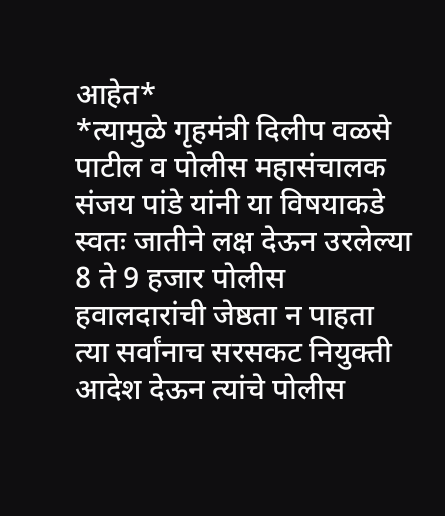आहेत*
*त्यामुळे गृहमंत्री दिलीप वळसे पाटील व पोलीस महासंचालक संजय पांडे यांनी या विषयाकडे स्वतः जातीने लक्ष देऊन उरलेल्या 8 ते 9 हजार पोलीस हवालदारांची जेष्ठता न पाहता त्या सर्वांनाच सरसकट नियुक्ती आदेश देऊन त्यांचे पोलीस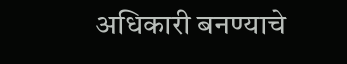अधिकारी बनण्याचे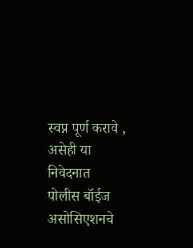स्वप्न पूर्ण करावे , असेही या निवेदनात पोलीस बॉईज असोसिएशनचे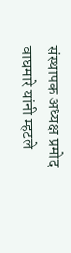संस्थापक अध्यक्ष प्रमोद वाघमारे यांनी म्हटले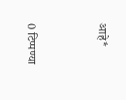आहे*


0 टिप्पण्या